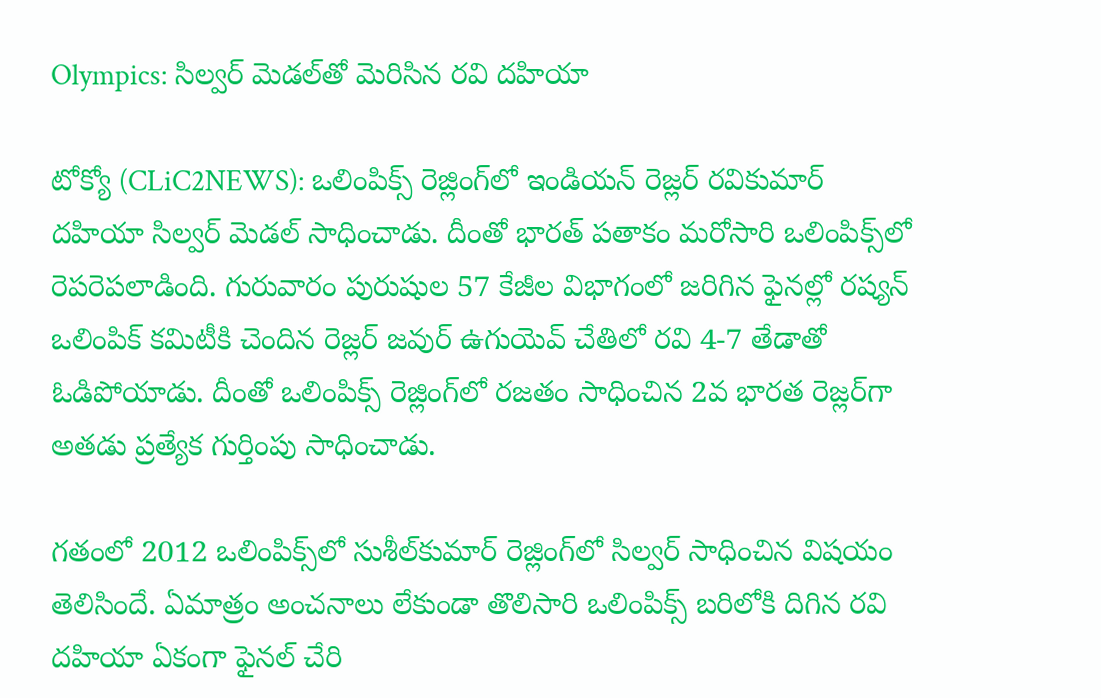Olympics: సిల్వ‌ర్ మెడ‌ల్‌తో మెరిసిన ర‌వి ద‌హియా

టోక్యో (CLiC2NEWS): ఒలింపిక్స్ రెజ్లింగ్‌లో ఇండియ‌న్ రెజ్ల‌ర్ ర‌వికుమార్ ద‌హియా సిల్వ‌ర్ మెడ‌ల్ సాధించాడు. దీంతో భార‌త్ ప‌తాకం మ‌రోసారి ఒలింపిక్స్‌లో రెప‌రెప‌లాడింది. గురువారం పురుషుల 57 కేజీల విభాగంలో జ‌రిగిన ఫైన‌ల్లో ర‌ష్య‌న్ ఒలింపిక్ క‌మిటీకి చెందిన రెజ్ల‌ర్ జవుర్ ఉగుయెవ్ చేతిలో ర‌వి 4-7 తేడాతో ఓడిపోయాడు. దీంతో ఒలింపిక్స్ రెజ్లింగ్‌లో ర‌జ‌తం సాధించిన 2వ భార‌త‌ రెజ్ల‌ర్‌గా అత‌డు ప్ర‌త్యేక గుర్తింపు సాధించాడు.

గ‌తంలో 2012 ఒలింపిక్స్‌లో సుశీల్‌కుమార్ రెజ్లింగ్‌లో సిల్వ‌ర్ సాధించిన విష‌యం తెలిసిందే. ఏమాత్రం అంచ‌నాలు లేకుండా తొలిసారి ఒలింపిక్స్ బ‌రిలోకి దిగిన ర‌వి ద‌హియా ఏకంగా ఫైన‌ల్ చేరి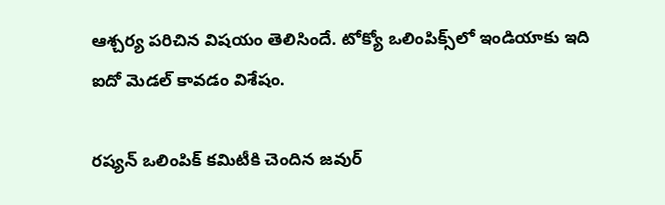ఆశ్చ‌ర్య ప‌రిచిన విష‌యం తెలిసిందే. టోక్యో ఒలింపిక్స్‌లో ఇండియాకు ఇది ఐదో మెడ‌ల్ కావడం విశేషం.

ర‌ష్య‌న్ ఒలింపిక్ క‌మిటీకి చెందిన జ‌వుర్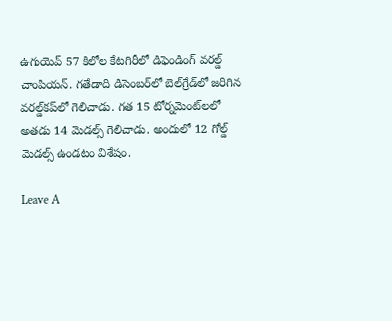ఉగుయెవ్ 57 కిలోల కేట‌గిరీలో డిఫెండింగ్ వ‌ర‌ల్డ్ చాంపియ‌న్‌. గ‌తేడాది డిసెంబ‌ర్‌లో బెల్‌గ్రేడ్‌లో జ‌రిగిన వ‌ర‌ల్డ్‌క‌ప్‌లో గెలిచాడు. గ‌త 15 టోర్న‌మెంట్‌ల‌లో అత‌డు 14 మెడ‌ల్స్ గెలిచాడు. అందులో 12 గోల్డ్ మెడ‌ల్స్ ఉండ‌టం విశేషం.

Leave A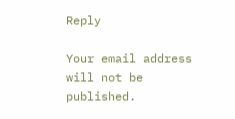Reply

Your email address will not be published.